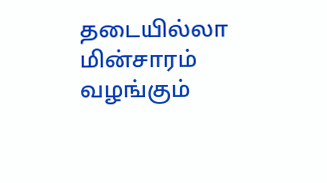தடையில்லா மின்சாரம் வழங்கும்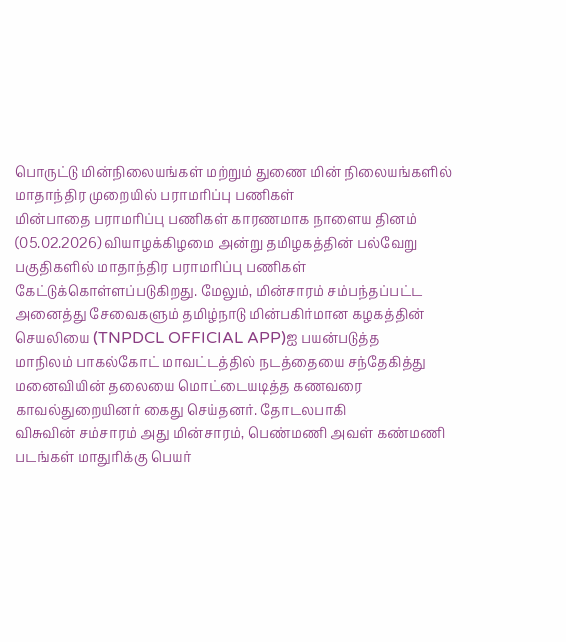பொருட்டு மின்நிலையங்கள் மற்றும் துணை மின் நிலையங்களில் மாதாந்திர முறையில் பராமரிப்பு பணிகள்
மின்பாதை பராமரிப்பு பணிகள் காரணமாக நாளைய தினம் (05.02.2026) வியாழக்கிழமை அன்று தமிழகத்தின் பல்வேறு பகுதிகளில் மாதாந்திர பராமரிப்பு பணிகள்
கேட்டுக்கொள்ளப்படுகிறது. மேலும், மின்சாரம் சம்பந்தப்பட்ட அனைத்து சேவைகளும் தமிழ்நாடு மின்பகிர்மான கழகத்தின் செயலியை (TNPDCL OFFICIAL APP)ஐ பயன்படுத்த
மாநிலம் பாகல்கோட் மாவட்டத்தில் நடத்தையை சந்தேகித்து மனைவியின் தலையை மொட்டையடித்த கணவரை காவல்துறையினர் கைது செய்தனர். தோடலபாகி
விசுவின் சம்சாரம் அது மின்சாரம், பெண்மணி அவள் கண்மணி படங்கள் மாதுரிக்கு பெயர்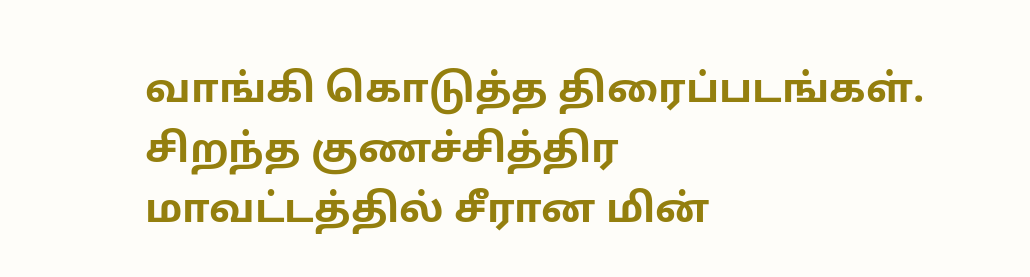வாங்கி கொடுத்த திரைப்படங்கள். சிறந்த குணச்சித்திர
மாவட்டத்தில் சீரான மின்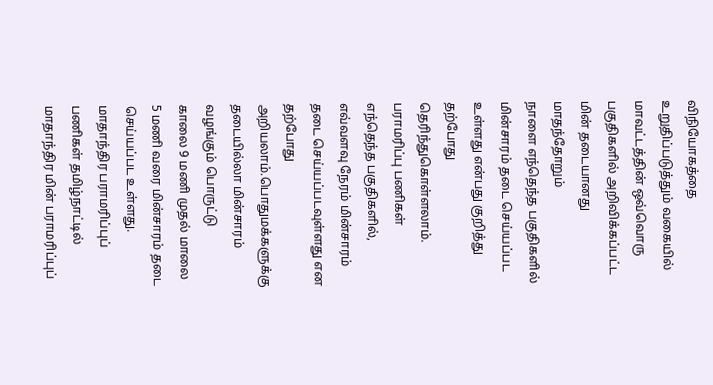விநியோகத்தை உறுதிப்படுத்தும் வகையில் மாவட்டத்தின் ஒவ்வொரு பகுதிகளில் அறிவிக்கப்பட்ட மின் தடையானது மாதந்தோறும்
நாளை எந்தெந்த பகுதிகளில் மின்சாரம் தடை செய்யப்பட உள்ளது என்பது குறித்து தற்போது தெரிந்துகொள்ளலாம். பராமரிப்பு பணிகள்
எந்தெந்த பகுதிகளில், எவ்வளவு நேரம் மின்சாரம் தடை செய்யப்படவுள்ளது என தற்போது அறியலாம்.பொதுமக்களுக்கு தடையில்லா மின்சாரம் வழங்கும் பொருட்டு
காலை 9 மணி முதல் மாலை 5 மணி வரை மின்சாரம் தடை செய்யப்பட உள்ளது. மாதாந்திர பராமரிப்புப் பணிகள் தமிழ்நாட்டில் மாதாந்திர மின் பராமரிப்புப்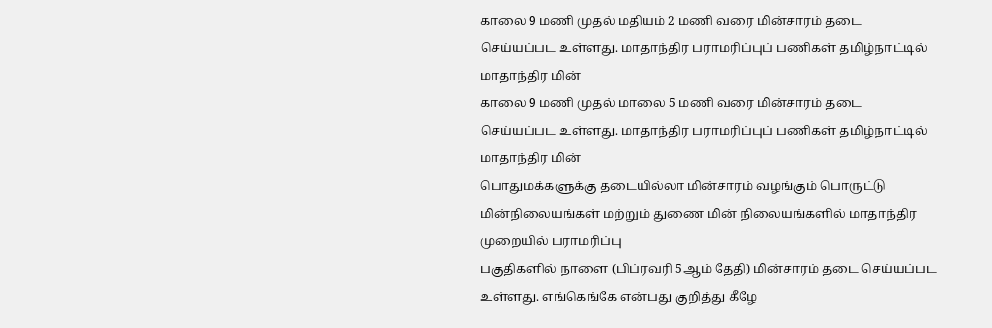காலை 9 மணி முதல் மதியம் 2 மணி வரை மின்சாரம் தடை செய்யப்பட உள்ளது. மாதாந்திர பராமரிப்புப் பணிகள் தமிழ்நாட்டில் மாதாந்திர மின்
காலை 9 மணி முதல் மாலை 5 மணி வரை மின்சாரம் தடை செய்யப்பட உள்ளது. மாதாந்திர பராமரிப்புப் பணிகள் தமிழ்நாட்டில் மாதாந்திர மின்
பொதுமக்களுக்கு தடையில்லா மின்சாரம் வழங்கும் பொருட்டு மின்நிலையங்கள் மற்றும் துணை மின் நிலையங்களில் மாதாந்திர முறையில் பராமரிப்பு
பகுதிகளில் நாளை (பிப்ரவரி 5ஆம் தேதி) மின்சாரம் தடை செய்யப்பட உள்ளது. எங்கெங்கே என்பது குறித்து கீழே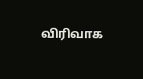விரிவாக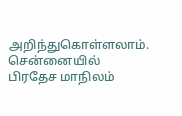அறிந்துகொள்ளலாம். சென்னையில்
பிரதேச மாநிலம்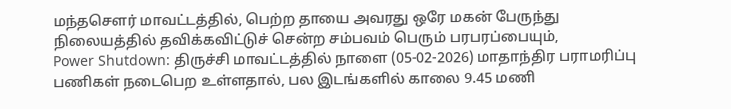மந்தசௌர் மாவட்டத்தில், பெற்ற தாயை அவரது ஒரே மகன் பேருந்து நிலையத்தில் தவிக்கவிட்டுச் சென்ற சம்பவம் பெரும் பரபரப்பையும்,
Power Shutdown: திருச்சி மாவட்டத்தில் நாளை (05-02-2026) மாதாந்திர பராமரிப்பு பணிகள் நடைபெற உள்ளதால், பல இடங்களில் காலை 9.45 மணி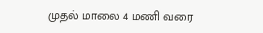முதல் மாலை 4 மணி வரை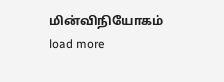மின்விநியோகம்
load more